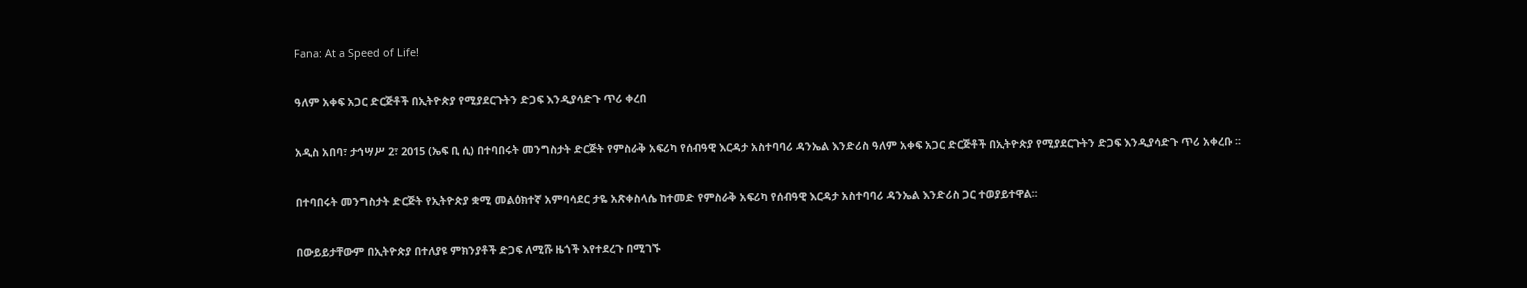Fana: At a Speed of Life!

ዓለም አቀፍ አጋር ድርጅቶች በኢትዮጵያ የሚያደርጉትን ድጋፍ እንዲያሳድጉ ጥሪ ቀረበ

አዲስ አበባ፣ ታኅሣሥ 2፣ 2015 (ኤፍ ቢ ሲ) በተባበሩት መንግስታት ድርጅት የምስራቅ አፍሪካ የሰብዓዊ እርዳታ አስተባባሪ ዳንኤል እንድሪስ ዓለም አቀፍ አጋር ድርጅቶች በኢትዮጵያ የሚያደርጉትን ድጋፍ እንዲያሳድጉ ጥሪ አቀረቡ ፡፡

በተባበሩት መንግስታት ድርጅት የኢትዮጵያ ቋሚ መልዕክተኛ አምባሳደር ታዬ አጽቀስላሴ ከተመድ የምስራቅ አፍሪካ የሰብዓዊ እርዳታ አስተባባሪ ዳንኤል እንድሪስ ጋር ተወያይተዋል፡፡

በውይይታቸውም በኢትዮጵያ በተለያዩ ምክንያቶች ድጋፍ ለሚሹ ዜጎች እየተደረጉ በሚገኙ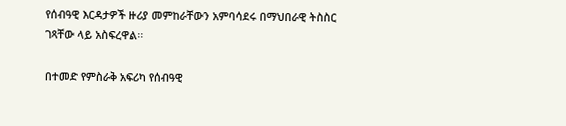የሰብዓዊ እርዳታዎች ዙሪያ መምከራቸውን አምባሳደሩ በማህበራዊ ትስስር ገጻቸው ላይ አስፍረዋል፡፡

በተመድ የምስራቅ አፍሪካ የሰብዓዊ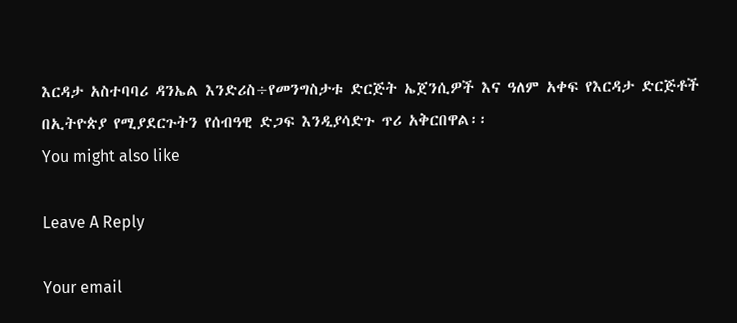እርዳታ አስተባባሪ ዳንኤል እንድሪስ÷የመንግስታቱ ድርጅት ኤጀንሲዎች እና ዓለም አቀፍ የእርዳታ ድርጅቶች በኢትዮጵያ የሚያደርጉትን የሰብዓዊ ድጋፍ እንዲያሳድጉ ጥሪ አቅርበዋል፡፡
You might also like

Leave A Reply

Your email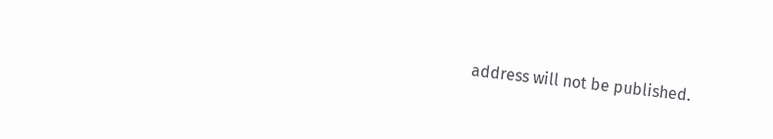address will not be published.